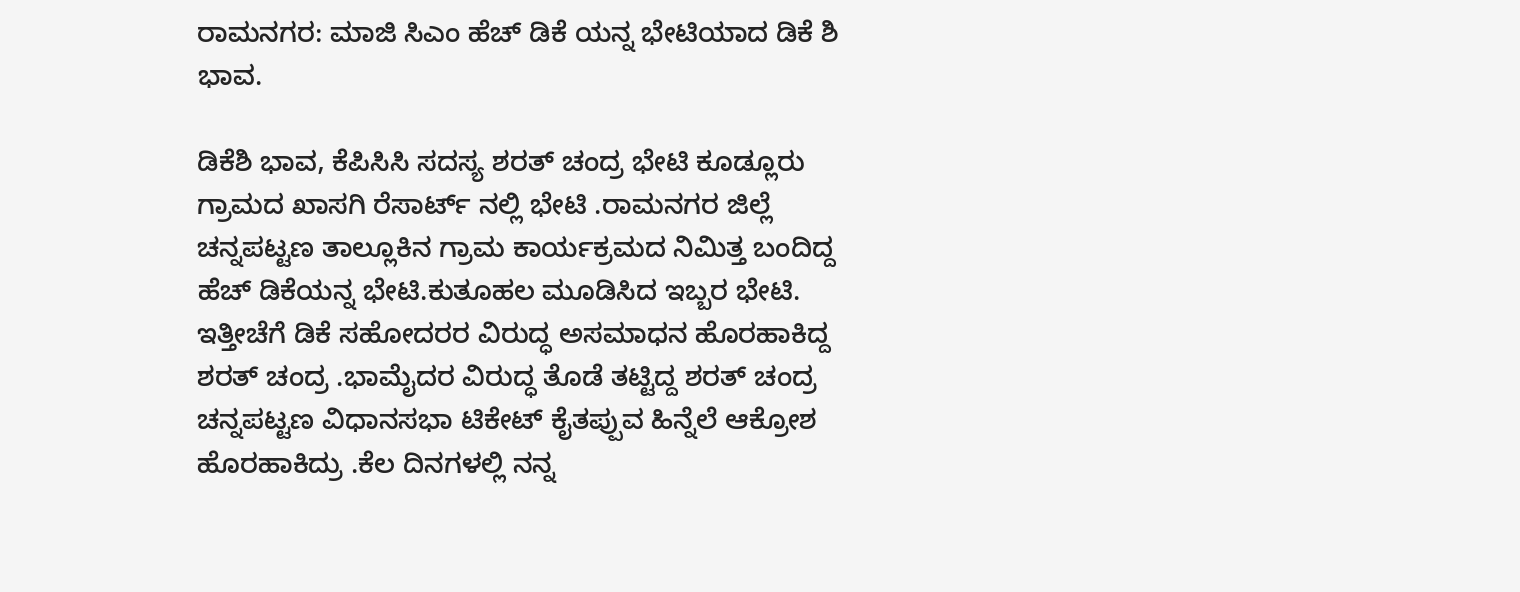ರಾಮನಗರ: ಮಾಜಿ ಸಿಎಂ ಹೆಚ್ ಡಿಕೆ ಯನ್ನ ಭೇಟಿಯಾದ ಡಿಕೆ ಶಿ ಭಾವ.

ಡಿಕೆಶಿ ಭಾವ, ಕೆಪಿಸಿಸಿ ಸದಸ್ಯ ಶರತ್ ಚಂದ್ರ ಭೇಟಿ ಕೂಡ್ಲೂರು ಗ್ರಾಮದ ಖಾಸಗಿ ರೆಸಾರ್ಟ್ ನಲ್ಲಿ ಭೇಟಿ .ರಾಮನಗರ ಜಿಲ್ಲೆ ಚನ್ನಪಟ್ಟಣ ತಾಲ್ಲೂಕಿನ ಗ್ರಾಮ ಕಾರ್ಯಕ್ರಮದ ನಿಮಿತ್ತ ಬಂದಿದ್ದ ಹೆಚ್ ಡಿಕೆಯನ್ನ ಭೇಟಿ.ಕುತೂಹಲ ಮೂಡಿಸಿದ ಇಬ್ಬರ ಭೇಟಿ.
ಇತ್ತೀಚೆಗೆ ಡಿಕೆ ಸಹೋದರರ ವಿರುದ್ಧ ಅಸಮಾಧನ ಹೊರಹಾಕಿದ್ದ ಶರತ್ ಚಂದ್ರ .ಭಾಮೈದರ ವಿರುದ್ಧ ತೊಡೆ ತಟ್ಟಿದ್ದ ಶರತ್ ಚಂದ್ರ
ಚನ್ನಪಟ್ಟಣ ವಿಧಾನಸಭಾ ಟಿಕೇಟ್ ಕೈತಪ್ಪುವ ಹಿನ್ನೆಲೆ ಆಕ್ರೋಶ ಹೊರಹಾಕಿದ್ರು .ಕೆಲ ದಿನಗಳಲ್ಲಿ ನನ್ನ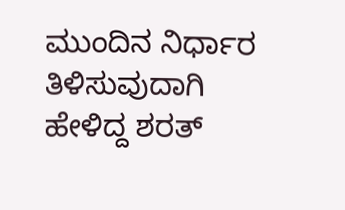ಮುಂದಿನ ನಿರ್ಧಾರ ತಿಳಿಸುವುದಾಗಿ ಹೇಳಿದ್ದ ಶರತ್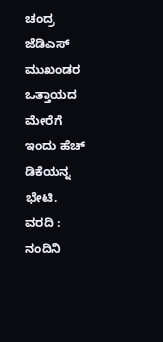ಚಂದ್ರ ಜೆಡಿಎಸ್ ಮುಖಂಡರ ಒತ್ತಾಯದ ಮೇರೆಗೆ ಇಂದು ಹೆಚ್ ಡಿಕೆಯನ್ನ ಭೇಟಿ.
ವರದಿ : ನಂದಿನಿ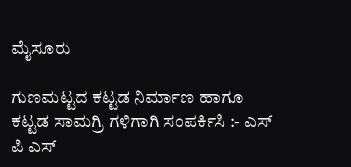ಮೈಸೂರು

ಗುಣಮಟ್ಟದ ಕಟ್ಟಡ ನಿರ್ಮಾಣ ಹಾಗೂ ಕಟ್ಟಡ ಸಾಮಗ್ರಿ ಗಳಿಗಾಗಿ ಸಂಪರ್ಕಿಸಿ :- ಎಸ್ ಪಿ ಎಸ್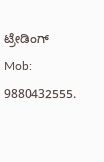ಟ್ರೇಡಿಂಗ್ Mob: 9880432555.